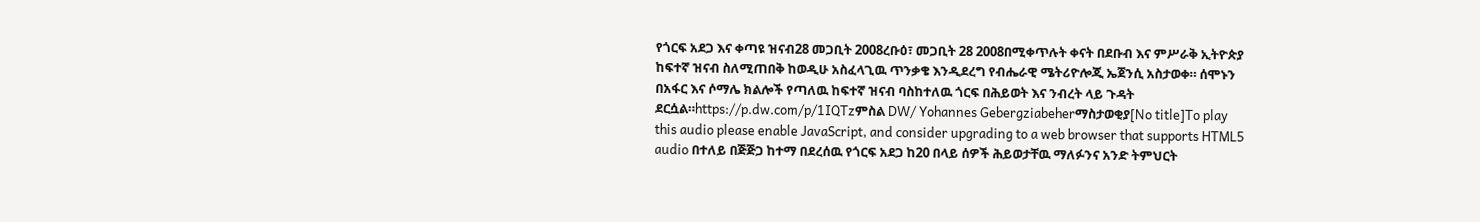የጎርፍ አደጋ እና ቀጣዩ ዝናብ28 መጋቢት 2008ረቡዕ፣ መጋቢት 28 2008በሚቀጥሉት ቀናት በደቡብ እና ምሥራቅ ኢትዮጵያ ከፍተኛ ዝናብ ስለሚጠበቅ ከወዲሁ አስፈላጊዉ ጥንቃቄ እንዲደረግ የብሔራዊ ሜትሪዮሎጂ ኤጀንሲ አስታወቀ። ሰሞኑን በአፋር እና ሶማሌ ክልሎች የጣለዉ ከፍተኛ ዝናብ ባስከተለዉ ጎርፍ በሕይወት እና ንብረት ላይ ጉዳት ደርሷል።https://p.dw.com/p/1IQTzምስል DW/ Yohannes Gebergziabeherማስታወቂያ[No title]To play this audio please enable JavaScript, and consider upgrading to a web browser that supports HTML5 audio በተለይ በጅጅጋ ከተማ በደረሰዉ የጎርፍ አደጋ ከ20 በላይ ሰዎች ሕይወታቸዉ ማለፉንና አንድ ትምህርት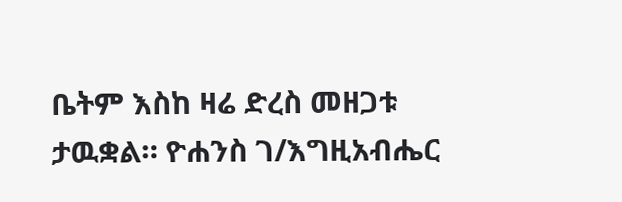ቤትም እስከ ዛሬ ድረስ መዘጋቱ ታዉቋል። ዮሐንስ ገ/እግዚአብሔር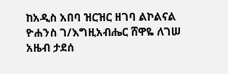ከአዲስ አበባ ዝርዝር ዘገባ ልኮልናል ዮሐንስ ገ/እግዚአብሔር ሸዋዬ ለገሠ አዜብ ታደሰ